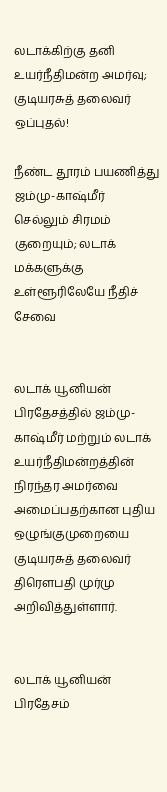லடாக்கிற்கு தனி உயர்நீதிமன்ற அமர்வு; குடியரசுத் தலைவர் ஒப்புதல்!

நீண்ட தூரம் பயணித்து ஜம்மு-காஷ்மீர் செல்லும் சிரமம் குறையும்; லடாக் மக்களுக்கு உள்ளூரிலேயே நீதிச் சேவை


லடாக் யூனியன் பிரதேசத்தில் ஜம்மு-காஷ்மீர் மற்றும் லடாக் உயர்நீதிமன்றத்தின் நிரந்தர அமர்வை அமைப்பதற்கான புதிய ஒழுங்குமுறையை குடியரசுத் தலைவர் திரௌபதி முர்மு அறிவித்துள்ளார்.


லடாக் யூனியன் பிரதேசம்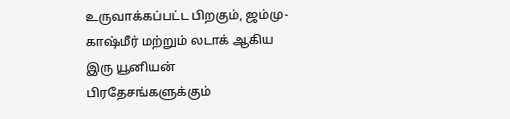உருவாக்கப்பட்ட பிறகும், ஜம்மு-காஷ்மீர் மற்றும் லடாக் ஆகிய இரு யூனியன் பிரதேசங்களுக்கும்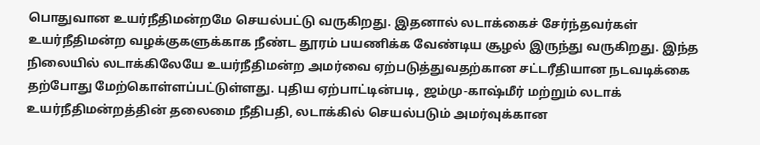பொதுவான உயர்நீதிமன்றமே செயல்பட்டு வருகிறது. இதனால் லடாக்கைச் சேர்ந்தவர்கள் உயர்நீதிமன்ற வழக்குகளுக்காக நீண்ட தூரம் பயணிக்க வேண்டிய சூழல் இருந்து வருகிறது. இந்த நிலையில் லடாக்கிலேயே உயர்நீதிமன்ற அமர்வை ஏற்படுத்துவதற்கான சட்டரீதியான நடவடிக்கை தற்போது மேற்கொள்ளப்பட்டுள்ளது. புதிய ஏற்பாட்டின்படி, ஜம்மு-காஷ்மீர் மற்றும் லடாக் உயர்நீதிமன்றத்தின் தலைமை நீதிபதி, லடாக்கில் செயல்படும் அமர்வுக்கான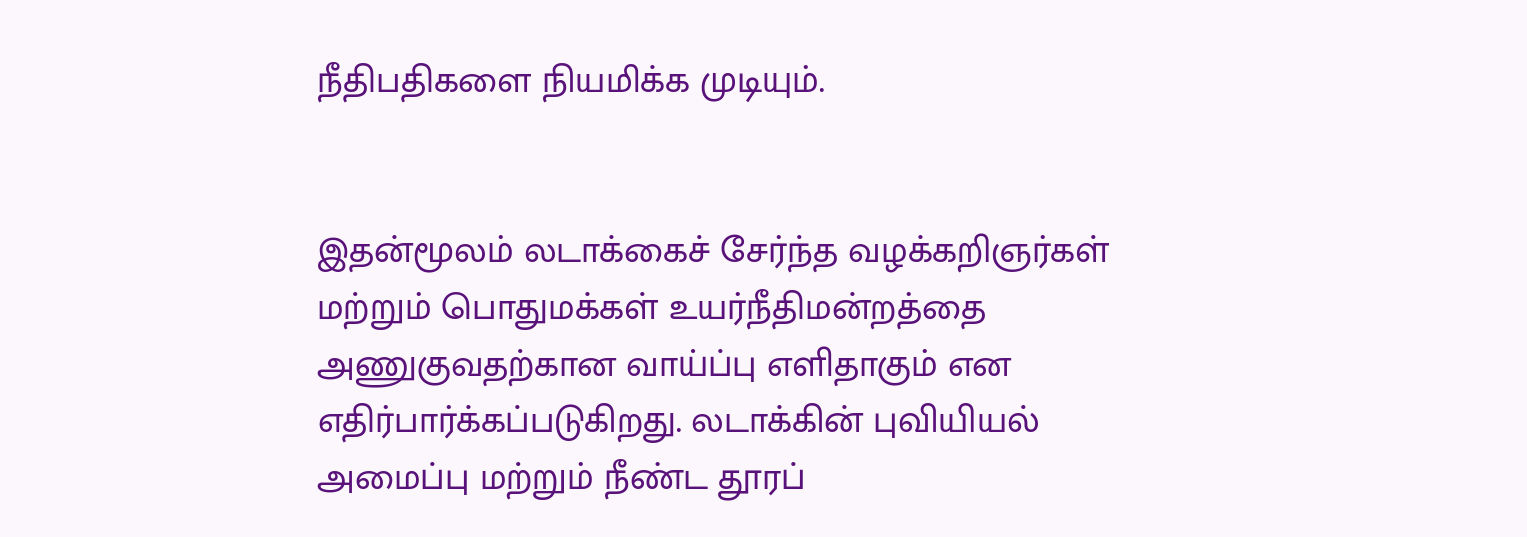நீதிபதிகளை நியமிக்க முடியும்.


இதன்மூலம் லடாக்கைச் சேர்ந்த வழக்கறிஞர்கள் மற்றும் பொதுமக்கள் உயர்நீதிமன்றத்தை அணுகுவதற்கான வாய்ப்பு எளிதாகும் என எதிர்பார்க்கப்படுகிறது. லடாக்கின் புவியியல் அமைப்பு மற்றும் நீண்ட தூரப்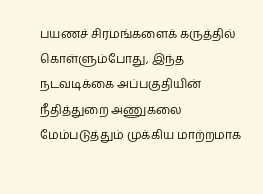பயணச் சிரமங்களைக் கருத்தில் கொள்ளும்போது, இந்த நடவடிக்கை அப்பகுதியின் நீதித்துறை அணுகலை மேம்படுத்தும் முக்கிய மாற்றமாக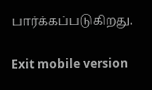பார்க்கப்படுகிறது.

Exit mobile version